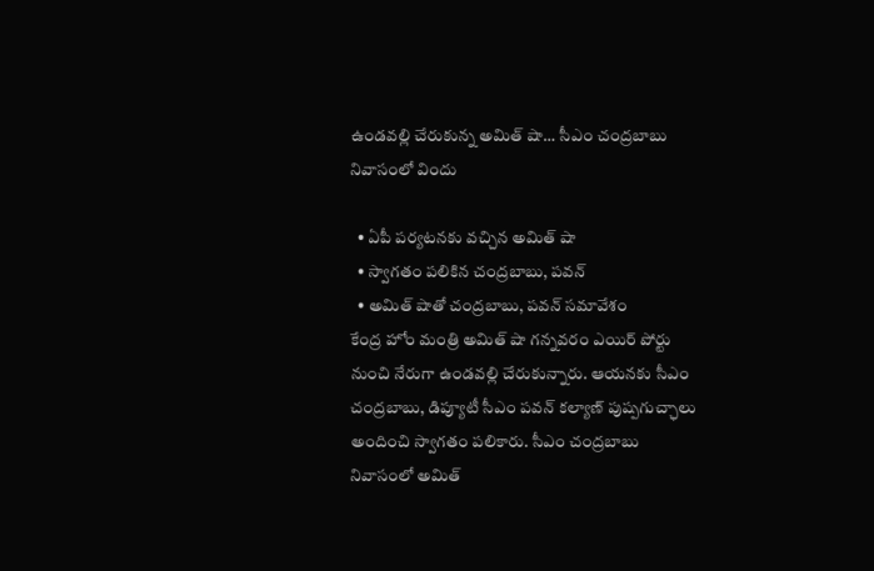ఉండవల్లి చేరుకున్న అమిత్ షా... సీఎం చంద్రబాబు నివాసంలో విందు

  • ఏపీ పర్యటనకు వచ్చిన అమిత్ షా
  • స్వాగతం పలికిన చంద్రబాబు, పవన్
  • అమిత్ షాతో చంద్రబాబు, పవన్ సమావేశం
కేంద్ర హోం మంత్రి అమిత్ షా గన్నవరం ఎయిర్ పోర్టు నుంచి నేరుగా ఉండవల్లి చేరుకున్నారు. ఆయనకు సీఎం చంద్రబాబు, డిప్యూటీ సీఎం పవన్ కల్యాణ్ పుష్పగుచ్ఛాలు అందించి స్వాగతం పలికారు. సీఎం చంద్రబాబు నివాసంలో అమిత్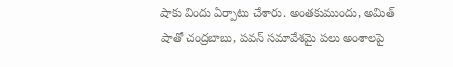షాకు విందు ఏర్పాటు చేశారు. అంతకుముందు, అమిత్ షాతో చంద్రబాబు, పవన్ సమావేశమై పలు అంశాలపై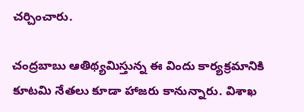చర్చించారు.

చంద్రబాబు ఆతిథ్యమిస్తున్న ఈ విందు కార్యక్రమానికి కూటమి నేతలు కూడా హాజరు కానున్నారు. విశాఖ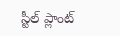స్టీల్ ప్లాంట్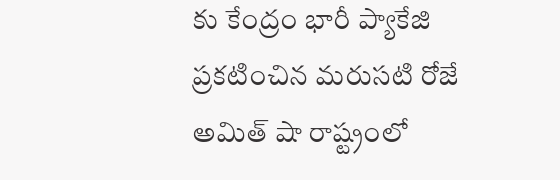కు కేంద్రం భారీ ప్యాకేజి ప్రకటించిన మరుసటి రోజే అమిత్ షా రాష్ట్రంలో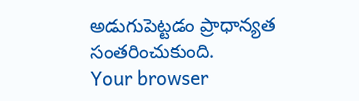అడుగుపెట్టడం ప్రాధాన్యత సంతరించుకుంది.
Your browser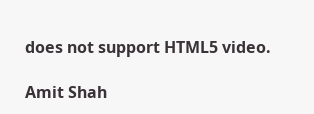does not support HTML5 video.

Amit Shah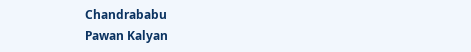Chandrababu
Pawan Kalyan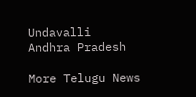Undavalli
Andhra Pradesh

More Telugu News